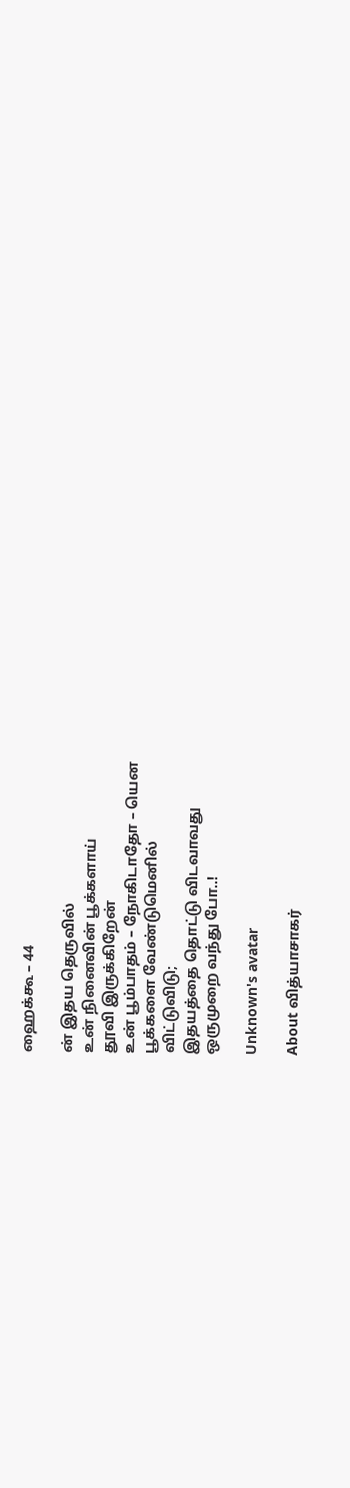ஹைக்கூ – 44

ன் இதய தெருவில்
உன் நினைவின் பூக்களாய்
தூவி இருக்கிறேன்
உன் பூம்பாதம் – நோகிடாதோ – யென
பூக்களை வேண்டுமெனில்
விட்டுவிடு;
இதயத்தை தொட்டு விடவாவது
ஒருமுறை வந்து போ..!

Unknown's avatar

About வித்யாசாகர்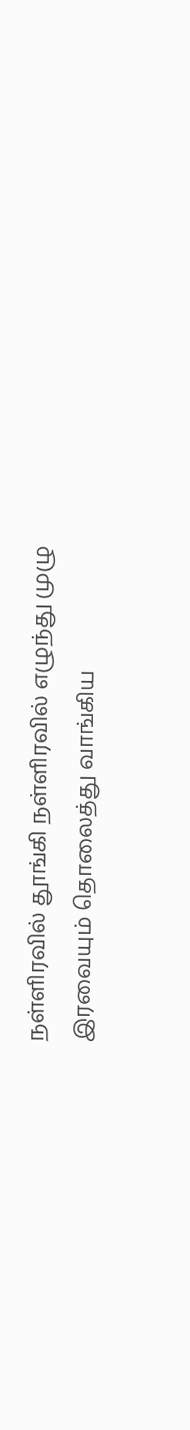நள்ளிரவில் தூங்கி நள்ளிரவில் எழுந்து முழு இரவையும் தொலைத்து வாங்கிய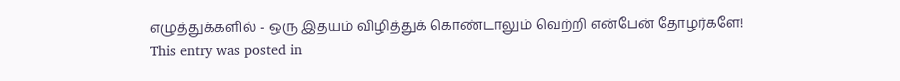எழுத்துக்களில் - ஒரு இதயம் விழித்துக் கொண்டாலும் வெற்றி என்பேன் தோழர்களே!
This entry was posted in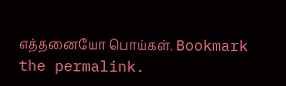எத்தனையோ பொய்கள். Bookmark the permalink.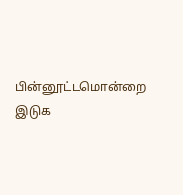பின்னூட்டமொன்றை இடுக